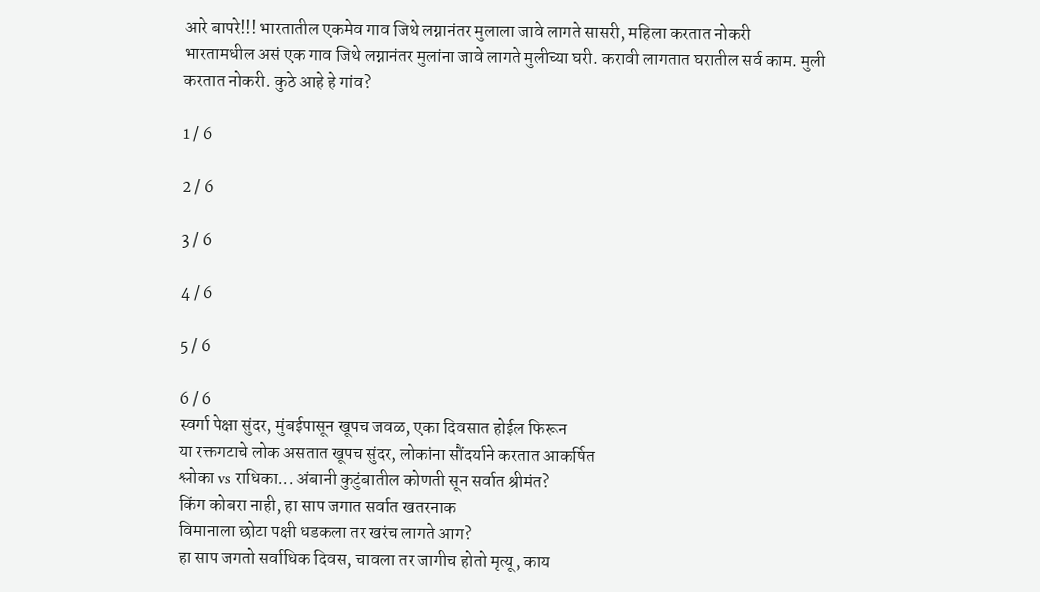आरे बापरे!!! भारतातील एकमेव गाव जिथे लग्नानंतर मुलाला जावे लागते सासरी, महिला करतात नोकरी
भारतामधील असं एक गाव जिथे लग्नानंतर मुलांना जावे लागते मुलीच्या घरी. करावी लागतात घरातील सर्व काम. मुली करतात नोकरी. कुठे आहे हे गांव?

1 / 6

2 / 6

3 / 6

4 / 6

5 / 6

6 / 6
स्वर्गा पेक्षा सुंदर, मुंबईपासून खूपच जवळ, एका दिवसात होईल फिरून
या रक्तगटाचे लोक असतात खूपच सुंदर, लोकांना सौंदर्याने करतात आकर्षित
श्लोका vs राधिका... अंबानी कुटुंबातील कोणती सून सर्वात श्रीमंत?
किंग कोबरा नाही, हा साप जगात सर्वात खतरनाक
विमानाला छोटा पक्षी धडकला तर खरंच लागते आग?
हा साप जगतो सर्वाधिक दिवस, चावला तर जागीच होतो मृत्यू, काय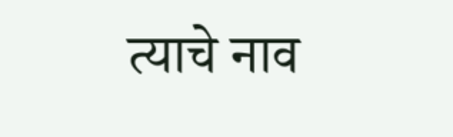त्याचे नाव